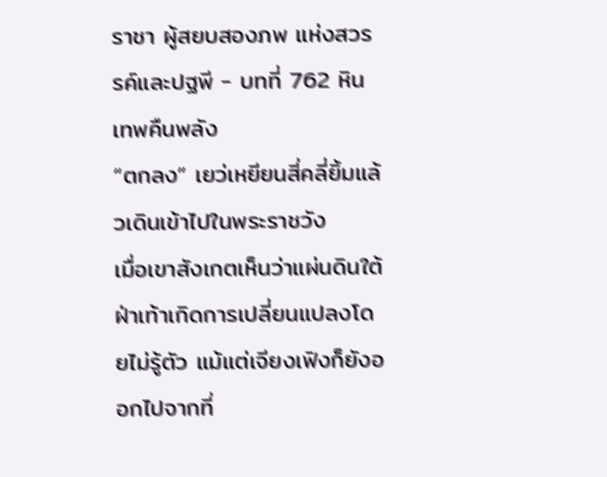ราชา ผู้สยบสองภพ แห่งสวรรค์และปฐพี - บทที่ 762 หินเทพคืนพลัง
“ตกลง” เยว่เหยียนสี่คลี่ยิ้มแล้วเดินเข้าไปในพระราชวัง
เมื่อเขาสังเกตเห็นว่าแผ่นดินใต้ฝ่าเท้าเกิดการเปลี่ยนแปลงโดยไม่รู้ตัว แม้แต่เจียงเฟิงก็ยังออกไปจากที่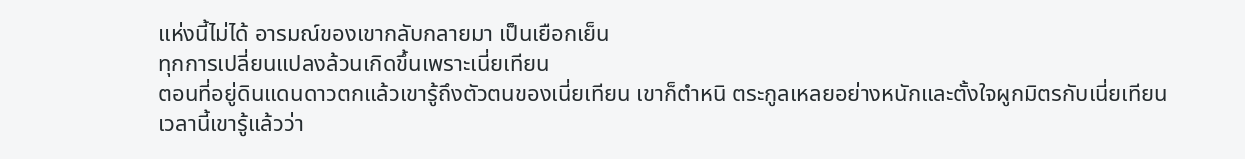แห่งนี้ไม่ได้ อารมณ์ของเขากลับกลายมา เป็นเยือกเย็น
ทุกการเปลี่ยนแปลงล้วนเกิดขึ้นเพราะเนี่ยเทียน
ตอนที่อยู่ดินแดนดาวตกแล้วเขารู้ถึงตัวตนของเนี่ยเทียน เขาก็ตำหนิ ตระกูลเหลยอย่างหนักและตั้งใจผูกมิตรกับเนี่ยเทียน
เวลานี้เขารู้แล้วว่า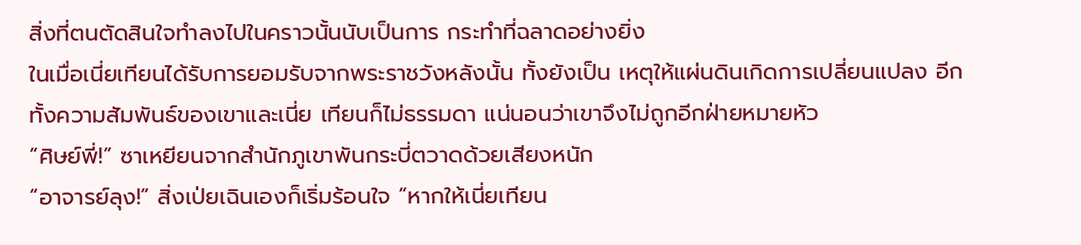สิ่งที่ตนตัดสินใจทำลงไปในคราวนั้นนับเป็นการ กระทำที่ฉลาดอย่างยิ่ง
ในเมื่อเนี่ยเทียนได้รับการยอมรับจากพระราชวังหลังนั้น ทั้งยังเป็น เหตุให้แผ่นดินเกิดการเปลี่ยนแปลง อีกทั้งความสัมพันธ์ของเขาและเนี่ย เทียนก็ไม่ธรรมดา แน่นอนว่าเขาจึงไม่ถูกอีกฝ่ายหมายหัว
“ศิษย์พี่!” ซาเหยียนจากสำนักภูเขาพันกระบี่ตวาดด้วยเสียงหนัก
“อาจารย์ลุง!” สิ่งเป่ยเฉินเองก็เริ่มร้อนใจ “หากให้เนี่ยเทียน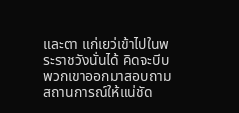และตา แก่เยว่เข้าไปในพระราชวังนั่นได้ คิดจะบีบพวกเขาออกมาสอบถาม สถานการณ์ให้แน่ชัด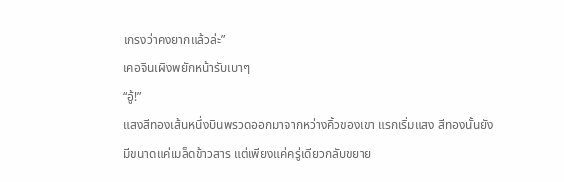เกรงว่าคงยากแล้วล่ะ”
เคอจินเผิงพยักหน้ารับเบาๆ
“อู้!”
แสงสีทองเส้นหนึ่งบินพรวดออกมาจากหว่างคิ้วของเขา แรกเริ่มแสง สีทองนั้นยังมีขนาดแค่เมล็ดข้าวสาร แต่เพียงแค่ครู่เดียวกลับขยาย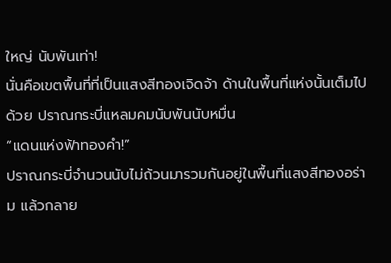ใหญ่ นับพันเท่า!
นั่นคือเขตพื้นที่ที่เป็นแสงสีทองเจิดจ้า ด้านในพื้นที่แห่งนั้นเต็มไปด้วย ปราณกระบี่แหลมคมนับพันนับหมื่น
“แดนแห่งฟ้าทองคำ!”
ปราณกระบี่จำนวนนับไม่ถ้วนมารวมกันอยู่ในพื้นที่แสงสีทองอร่าม แล้วกลาย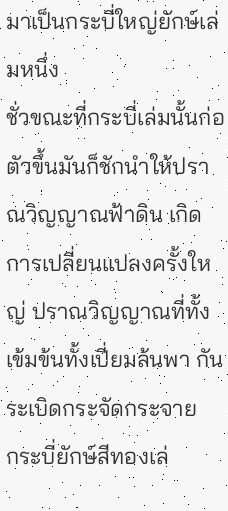มาเป็นกระบี่ใหญ่ยักษ์เล่มหนึ่ง
ชั่วขณะที่กระบี่เล่มนั้นก่อตัวขึ้นมันก็ชักนำให้ปราณวิญญาณฟ้าดิน เกิดการเปลี่ยนแปลงครั้งใหญ่ ปราณวิญญาณที่ทั้งเข้มข้นทั้งเปี่ยมล้นพา กันระเบิดกระจัดกระจาย
กระบี่ยักษ์สีทองเล่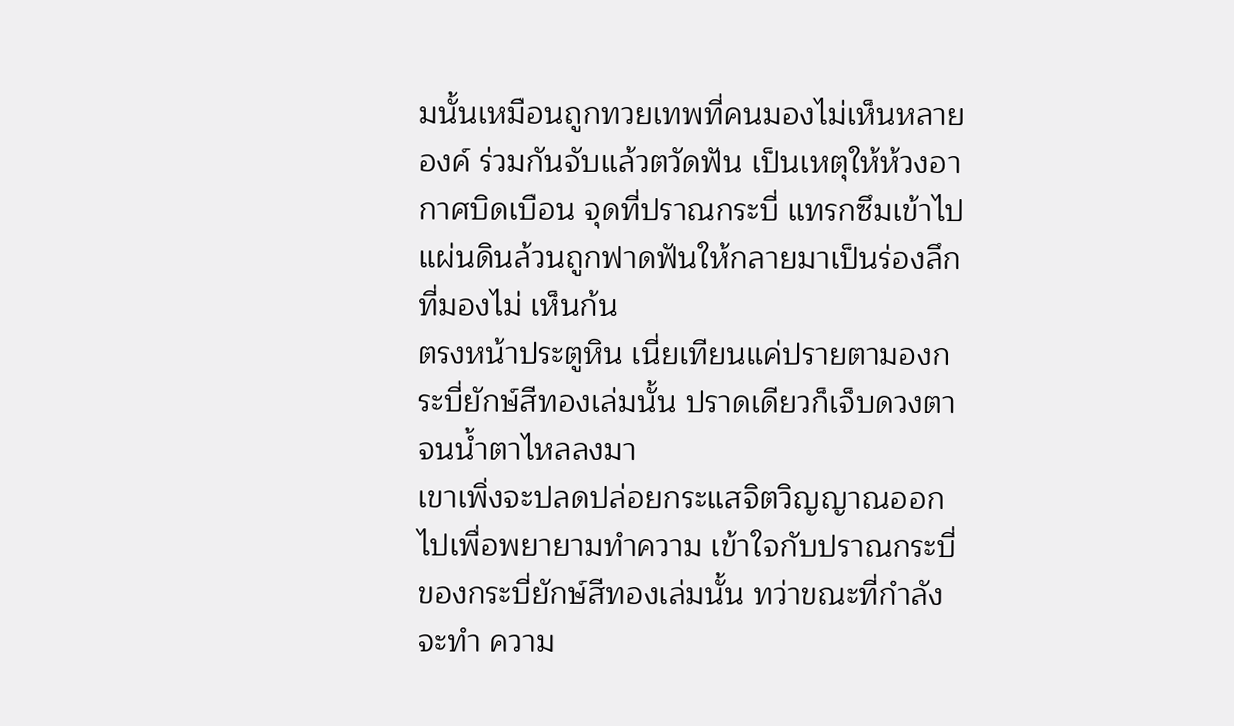มนั้นเหมือนถูกทวยเทพที่คนมองไม่เห็นหลายองค์ ร่วมกันจับแล้วตวัดฟัน เป็นเหตุให้ห้วงอากาศบิดเบือน จุดที่ปราณกระบี่ แทรกซึมเข้าไป แผ่นดินล้วนถูกฟาดฟันให้กลายมาเป็นร่องลึกที่มองไม่ เห็นก้น
ตรงหน้าประตูหิน เนี่ยเทียนแค่ปรายตามองกระบี่ยักษ์สีทองเล่มนั้น ปราดเดียวก็เจ็บดวงตาจนน้ำตาไหลลงมา
เขาเพิ่งจะปลดปล่อยกระแสจิตวิญญาณออกไปเพื่อพยายามทำความ เข้าใจกับปราณกระบี่ของกระบี่ยักษ์สีทองเล่มนั้น ทว่าขณะที่กำลังจะทำ ความ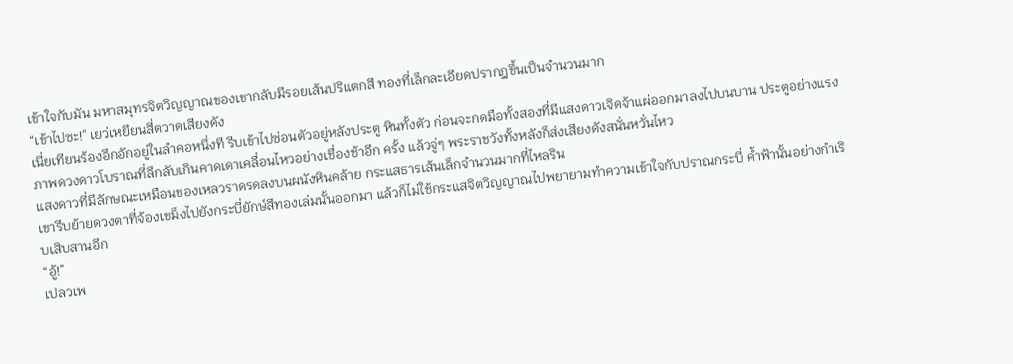เข้าใจกับมัน มหาสมุทรจิตวิญญาณของเขากลับมีรอยเส้นปริแตกสี ทองที่เล็กละเอียดปรากฎขึ้นเป็นจำนวนมาก
“เข้าไปซะ!” เยว่เหยียนสี่ตวาดเสียงดัง
เนี่ยเทียนร้องอึกอักอยู่ในลำคอหนึ่งที รีบเข้าไปซ่อนตัวอยู่หลังประตู หินทั้งตัว ก่อนจะกดมือทั้งสองที่มีแสงดาวเจิดจ้าแผ่ออกมาลงไปบนบาน ประตูอย่างแรง
ภาพดวงดาวโบราณที่ลึกลับเกินคาดเดาเคลื่อนไหวอย่างเชื่องช้าอีก ครั้ง แล้วจู่ๆ พระราชวังทั้งหลังก็ส่งเสียงดังสนั่นหวั่นไหว
แสงดาวที่มีลักษณะเหมือนของเหลวราดรดลงบนผนังหินคล้าย กระแสธารเส้นเล็กจำนวนมากที่ไหลริน
เขารีบย้ายดวงตาที่จ้องเขม็งไปยังกระบี่ยักษ์สีทองเล่มนั้นออกมา แล้วก็ไม่ใช้กระแสจิตวิญญาณไปพยายามทำความเข้าใจกับปราณกระบี่ ค้ำฟ้านั้นอย่างกำเริบเสิบสานอีก
“อู้!”
เปลวเพ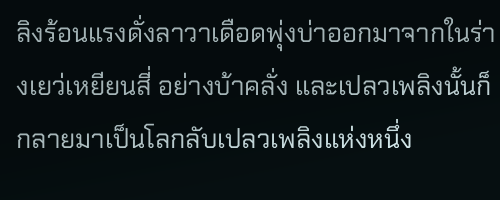ลิงร้อนแรงดั่งลาวาเดือดพุ่งบ่าออกมาจากในร่างเยว่เหยียนสี่ อย่างบ้าคลั่ง และเปลวเพลิงนั้นก็กลายมาเป็นโลกลับเปลวเพลิงแห่งหนึ่ง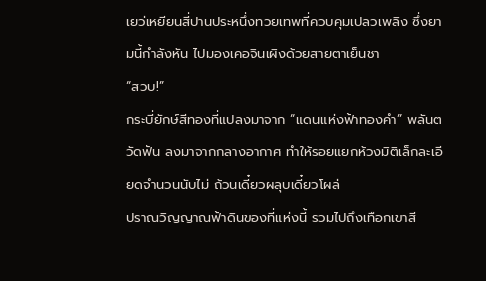เยว่เหยียนสี่ปานประหนึ่งทวยเทพที่ควบคุมเปลวเพลิง ซึ่งยามนี้กำลังหัน ไปมองเคอจินเผิงด้วยสายตาเย็นชา
“สวบ!”
กระบี่ยักษ์สีทองที่แปลงมาจาก “แดนแห่งฟ้าทองคำ” พลันตวัดฟัน ลงมาจากกลางอากาศ ทำให้รอยแยกห้วงมิติเล็กละเอียดจำนวนนับไม่ ถ้วนเดี๋ยวผลุบเดี๋ยวโผล่
ปราณวิญญาณฟ้าดินของที่แห่งนี้ รวมไปถึงเทือกเขาสี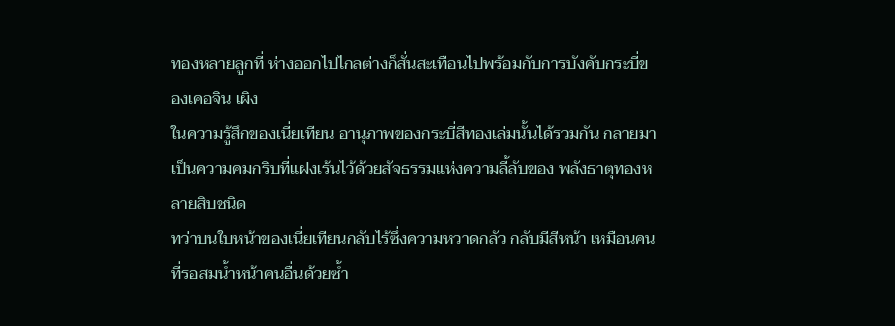ทองหลายลูกที่ ห่างออกไปไกลต่างก็สั่นสะเทือนไปพร้อมกับการบังคับกระบี่ของเคอจิน เผิง
ในความรู้สึกของเนี่ยเทียน อานุภาพของกระบี่สีทองเล่มนั้นได้รวมกัน กลายมาเป็นความคมกริบที่แฝงเร้นไว้ด้วยสัจธรรมแห่งความลี้ลับของ พลังธาตุทองหลายสิบชนิด
ทว่าบนใบหน้าของเนี่ยเทียนกลับไร้ซึ่งความหวาดกลัว กลับมีสีหน้า เหมือนคนที่รอสมน้ำหน้าคนอื่นด้วยซ้ำ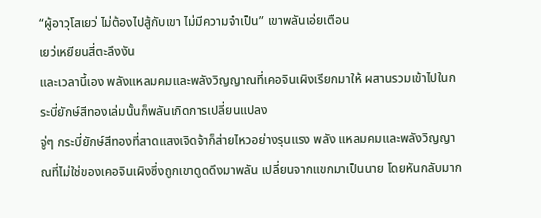“ผู้อาวุโสเยว่ ไม่ต้องไปสู้กับเขา ไม่มีความจำเป็น” เขาพลันเอ่ยเตือน
เยว่เหยียนสี่ตะลึงงัน
และเวลานี้เอง พลังแหลมคมและพลังวิญญาณที่เคอจินเผิงเรียกมาให้ ผสานรวมเข้าไปในกระบี่ยักษ์สีทองเล่มนั้นก็พลันเกิดการเปลี่ยนแปลง
จู่ๆ กระบี่ยักษ์สีทองที่สาดแสงเจิดจ้าก็ส่ายไหวอย่างรุนแรง พลัง แหลมคมและพลังวิญญาณที่ไม่ใช่ของเคอจินเผิงซึ่งถูกเขาดูดดึงมาพลัน เปลี่ยนจากแขกมาเป็นนาย โดยหันกลับมาก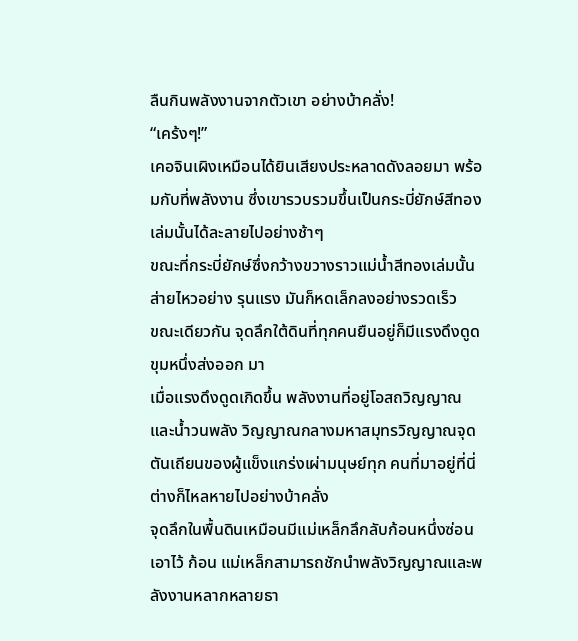ลืนกินพลังงานจากตัวเขา อย่างบ้าคลั่ง!
“เคร้งๆ!”
เคอจินเผิงเหมือนได้ยินเสียงประหลาดดังลอยมา พร้อมกับที่พลังงาน ซึ่งเขารวบรวมขึ้นเป็นกระบี่ยักษ์สีทองเล่มนั้นได้ละลายไปอย่างช้าๆ
ขณะที่กระบี่ยักษ์ซึ่งกว้างขวางราวแม่น้ำสีทองเล่มนั้นส่ายไหวอย่าง รุนแรง มันก็หดเล็กลงอย่างรวดเร็ว
ขณะเดียวกัน จุดลึกใต้ดินที่ทุกคนยืนอยู่ก็มีแรงดึงดูดขุมหนึ่งส่งออก มา
เมื่อแรงดึงดูดเกิดขึ้น พลังงานที่อยู่โอสถวิญญาณและน้ำวนพลัง วิญญาณกลางมหาสมุทรวิญญาณจุดตันเถียนของผู้แข็งแกร่งเผ่ามนุษย์ทุก คนที่มาอยู่ที่นี่ต่างก็ไหลหายไปอย่างบ้าคลั่ง
จุดลึกในพื้นดินเหมือนมีแม่เหล็กลึกลับก้อนหนึ่งซ่อนเอาไว้ ก้อน แม่เหล็กสามารถชักนำพลังวิญญาณและพลังงานหลากหลายธา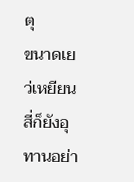ตุ
ขนาดเยว่เหยียนสี่ก็ยังอุทานอย่า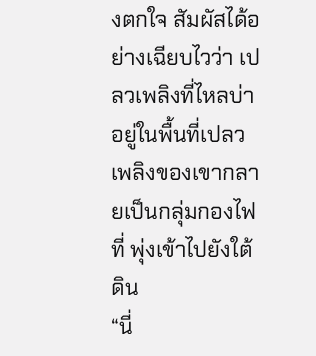งตกใจ สัมผัสได้อย่างเฉียบไวว่า เปลวเพลิงที่ไหลบ่าอยู่ในพื้นที่เปลวเพลิงของเขากลายเป็นกลุ่มกองไฟที่ พุ่งเข้าไปยังใต้ดิน
“นี่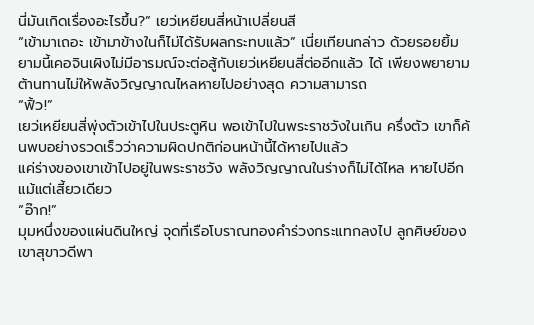นี่มันเกิดเรื่องอะไรขึ้น?” เยว่เหยียนสี่หน้าเปลี่ยนสี
“เข้ามาเถอะ เข้ามาข้างในก็ไม่ได้รับผลกระทบแล้ว” เนี่ยเทียนกล่าว ด้วยรอยยิ้ม
ยามนี้เคอจินเผิงไม่มีอารมณ์จะต่อสู้กับเยว่เหยียนสี่ต่ออีกแล้ว ได้ เพียงพยายามต้านทานไม่ให้พลังวิญญาณไหลหายไปอย่างสุด ความสามารถ
“ฟิ้ว!”
เยว่เหยียนสี่พุ่งตัวเข้าไปในประตูหิน พอเข้าไปในพระราชวังในเกิน ครึ่งตัว เขาก็ค้นพบอย่างรวดเร็วว่าความผิดปกติก่อนหน้านี้ได้หายไปแล้ว
แค่ร่างของเขาเข้าไปอยู่ในพระราชวัง พลังวิญญาณในร่างก็ไม่ได้ไหล หายไปอีกแม้แต่เสี้ยวเดียว
“อ๊าก!”
มุมหนึ่งของแผ่นดินใหญ่ จุดที่เรือโบราณทองคำร่วงกระแทกลงไป ลูกศิษย์ของเขาสุขาวดีพา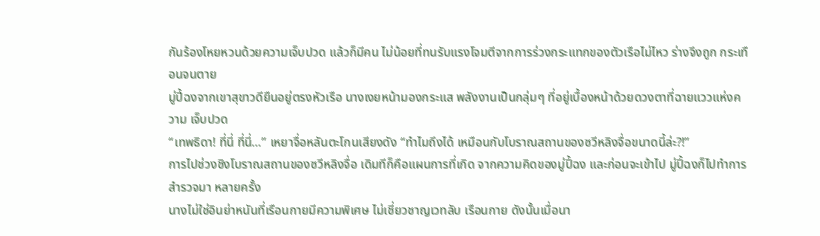กันร้องโหยหวนด้วยความเจ็บปวด แล้วก็มีคน ไม่น้อยที่ทนรับแรงโจมตีจากการร่วงกระแทกของตัวเรือไม่ไหว ร่างจึงถูก กระเทือนจนตาย
มู่ปี้ฉงจากเขาสุขาวดียืนอยู่ตรงหัวเรือ นางเงยหน้ามองกระแส พลังงานเป็นกลุ่มๆ ที่อยู่เบื้องหน้าด้วยดวงตาที่ฉายแววแห่งความ เจ็บปวด
“เทพธิดา! ที่นี่ ที่นี่…” เหยาจื่อหลันตะโกนเสียงดัง “ทำไมถึงได้ เหมือนกับโบราณสถานของซวีหลิงจื่อขนาดนี้ล่ะ?!”
การไปช่วงชิงโบราณสถานของซวีหลิงจื่อ เดิมทีก็คือแผนการที่เกิด จากความคิดของมู่ปี้ฉง และก่อนจะเข้าไป มู่ปี้ฉงก็ไปทำการสำรวจมา หลายครั้ง
นางไม่ใช่อินย่าหนันที่เรือนกายมีความพิเศษ ไม่เชี่ยวชาญเวทลับ เรือนกาย ดังนั้นเมื่อนา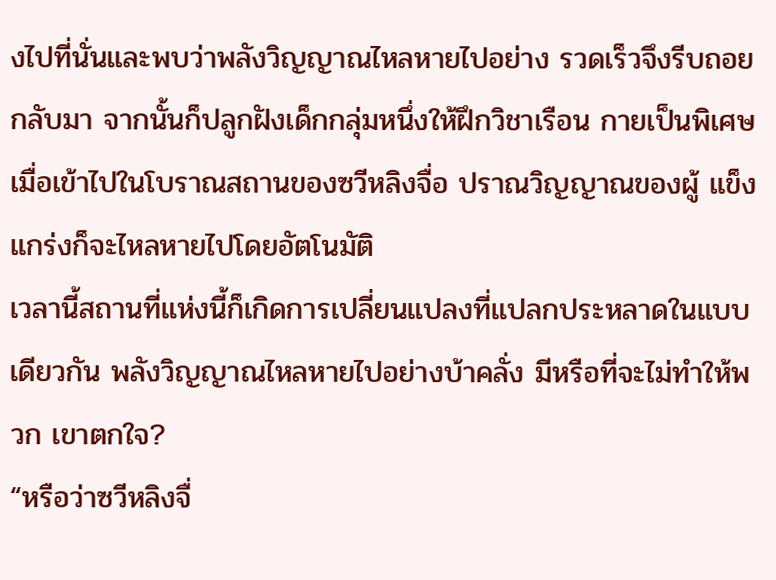งไปที่นั่นและพบว่าพลังวิญญาณไหลหายไปอย่าง รวดเร็วจึงรีบถอยกลับมา จากนั้นก็ปลูกฝังเด็กกลุ่มหนึ่งให้ฝึกวิชาเรือน กายเป็นพิเศษ
เมื่อเข้าไปในโบราณสถานของซวีหลิงจื่อ ปราณวิญญาณของผู้ แข็งแกร่งก็จะไหลหายไปโดยอัตโนมัติ
เวลานี้สถานที่แห่งนี้ก็เกิดการเปลี่ยนแปลงที่แปลกประหลาดในแบบ เดียวกัน พลังวิญญาณไหลหายไปอย่างบ้าคลั่ง มีหรือที่จะไม่ทำให้พวก เขาตกใจ?
“หรือว่าซวีหลิงจื่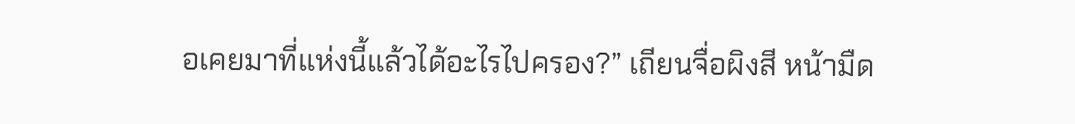อเคยมาที่แห่งนี้แล้วได้อะไรไปครอง?” เถียนจื่อผิงสี หน้ามืด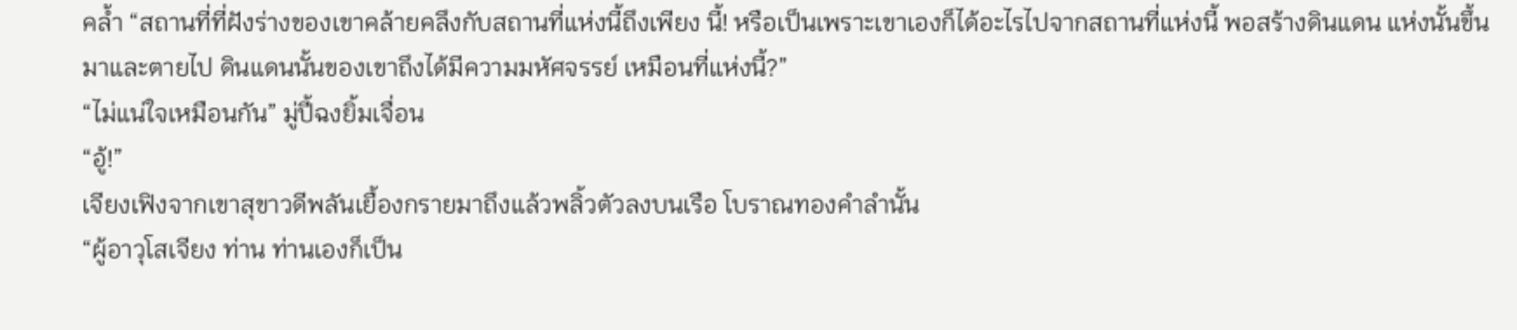คล้ำ “สถานที่ที่ฝังร่างของเขาคล้ายคลึงกับสถานที่แห่งนี้ถึงเพียง นี้! หรือเป็นเพราะเขาเองก็ได้อะไรไปจากสถานที่แห่งนี้ พอสร้างดินแดน แห่งนั้นขึ้นมาและตายไป ดินแดนนั้นของเขาถึงได้มีความมหัศจรรย์ เหมือนที่แห่งนี้?”
“ไม่แน่ใจเหมือนกัน” มู่ปี้ฉงยิ้มเจื่อน
“อู้!”
เจียงเฟิงจากเขาสุขาวดีพลันเยื้องกรายมาถึงแล้วพลิ้วตัวลงบนเรือ โบราณทองคำลำนั้น
“ผู้อาวุโสเจียง ท่าน ท่านเองก็เป็น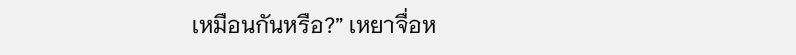เหมือนกันหรือ?” เหยาจื่อห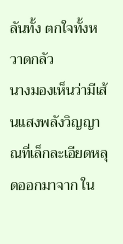ลันทั้ง ตกใจทั้งหวาดกลัว
นางมองเห็นว่ามีเส้นแสงพลังวิญญาณที่เล็กละเอียดหลุดออกมาจาก ใน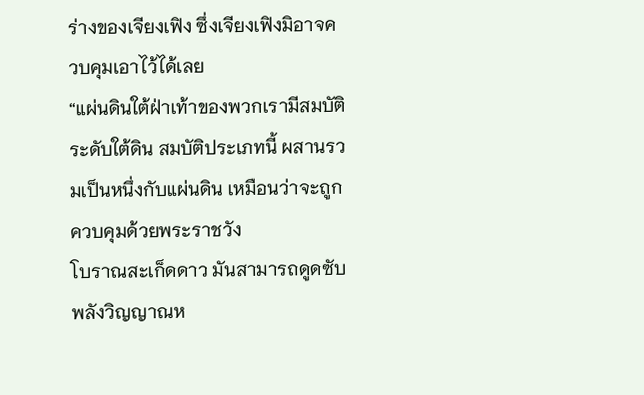ร่างของเจียงเฟิง ซึ่งเจียงเฟิงมิอาจควบคุมเอาไว้ได้เลย
“แผ่นดินใต้ฝ่าเท้าของพวกเรามีสมบัติระดับใต้ดิน สมบัติประเภทนี้ ผสานรวมเป็นหนึ่งกับแผ่นดิน เหมือนว่าจะถูกควบคุมด้วยพระราชวัง
โบราณสะเก็ดดาว มันสามารถดูดซับพลังวิญญาณห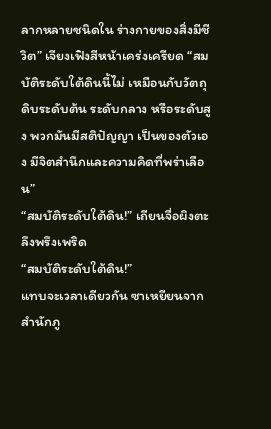ลากหลายชนิดใน ร่างกายของสิ่งมีชีวิต” เจียงเฟิงสีหน้าเคร่งเครียด “สมบัติระดับใต้ดินนี้ไม่ เหมือนกับวัตถุดิบระดับต้น ระดับกลาง หรือระดับสูง พวกมันมีสติปัญญา เป็นของตัวเอง มีจิตสำนึกและความคิดที่พร่าเลือน”
“สมบัติระดับใต้ดิน!” เถียนจื่อผิงตะลึงพรึงเพริด
“สมบัติระดับใต้ดิน!”
แทบจะเวลาเดียวกัน ซาเหยียนจากสำนักภู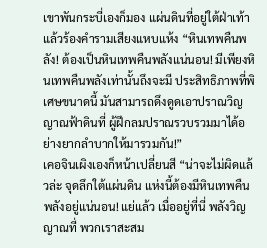เขาพันกระบี่เองก็มอง แผ่นดินที่อยู่ใต้ฝ่าเท้าแล้วร้องคำรามเสียงแหบแห้ง “หินเทพคืนพลัง! ต้องเป็นหินเทพคืนพลังแน่นอน! มีเพียงหินเทพคืนพลังเท่านั้นถึงจะมี ประสิทธิภาพที่พิเศษขนาดนี้ มันสามารถดึงดูดเอาปราณวิญญาณฟ้าดินที่ ผู้ฝึกลมปราณรวบรวมมาได้อย่างยากลำบากให้มารวมกัน!”
เคอจินเผิงเองก็หน้าเปลี่ยนสี “น่าจะไม่ผิดแล้วล่ะ จุดลึกใต้แผ่นดิน แห่งนี้ต้องมีหินเทพคืนพลังอยู่แน่นอน! แย่แล้ว เมื่ออยู่ที่นี่ พลังวิญญาณที่ พวกเราสะสม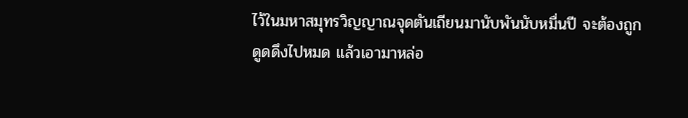ไว้ในมหาสมุทรวิญญาณจุดตันเถียนมานับพันนับหมื่นปี จะต้องถูกดูดดึงไปหมด แล้วเอามาหล่อ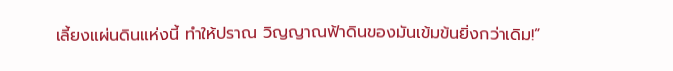เลี้ยงแผ่นดินแห่งนี้ ทำให้ปราณ วิญญาณฟ้าดินของมันเข้มข้นยิ่งกว่าเดิม!”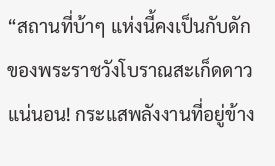“สถานที่บ้าๆ แห่งนี้คงเป็นกับดักของพระราชวังโบราณสะเก็ดดาว แน่นอน! กระแสพลังงานที่อยู่ข้าง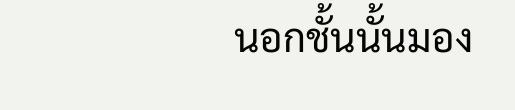นอกชั้นนั้นมอง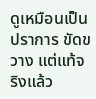ดูเหมือนเป็นปราการ ขัดขวาง แต่แท้จริงแล้ว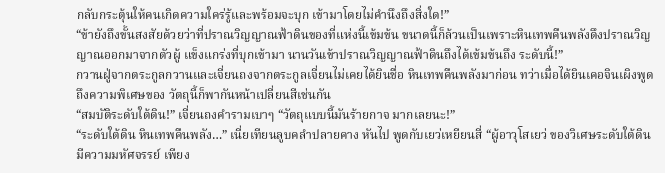กลับกระตุ้นให้คนเกิดความใคร่รู้และพร้อมจะบุก เข้ามาโดยไม่คำนึงถึงสิ่งใด!”
“ข้ายังถึงขั้นสงสัยด้วยว่าที่ปราณวิญญาณฟ้าดินของที่แห่งนี้เข้มข้น ขนาดนี้ก็ล้วนเป็นเพราะหินเทพคืนพลังดึงปราณวิญญาณออกมาจากตัวผู้ แข็งแกร่งที่บุกเข้ามา นานวันเข้าปราณวิญญาณฟ้าดินถึงได้เข้มข้นถึง ระดับนี้!”
กวานฝู่จากตระกูลกวานและเจี่ยนถงจากตระกูลเจี่ยนไม่เคยได้ยินชื่อ หินเทพคืนพลังมาก่อน ทว่าเมื่อได้ยินเคอจินเผิงพูดถึงความพิเศษของ วัตถุนี้ก็พากันหน้าเปลี่ยนสีเช่นกัน
“สมบัติระดับใต้ดิน!” เจี่ยนถงคำรามเบาๆ “วัตถุแบบนี้มันร้ายกาจ มากเลยนะ!”
“ระดับใต้ดิน หินเทพคืนพลัง…” เนี่ยเทียนลูบคลำปลายคาง หันไป พูดกับเยว่เหยียนสี่ “ผู้อาวุโสเยว่ ของวิเศษระดับใต้ดิน มีความมหัศจรรย์ เพียง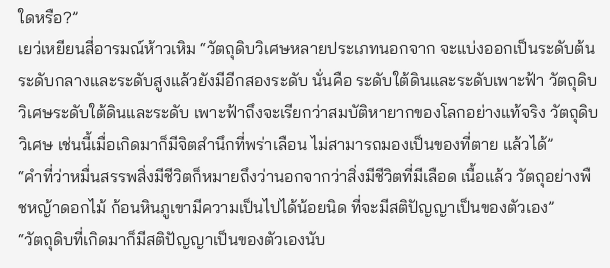ใดหรือ?”
เยว่เหยียนสี่อารมณ์ห้าวเหิม “วัตถุดิบวิเศษหลายประเภทนอกจาก จะแบ่งออกเป็นระดับต้น ระดับกลางและระดับสูงแล้วยังมีอีกสองระดับ นั่นคือ ระดับใต้ดินและระดับเพาะฟ้า วัตถุดิบวิเศษระดับใต้ดินและระดับ เพาะฟ้าถึงจะเรียกว่าสมบัติหายากของโลกอย่างแท้จริง วัตถุดิบวิเศษ เช่นนี้เมื่อเกิดมาก็มีจิตสำนึกที่พร่าเลือน ไม่สามารถมองเป็นของที่ตาย แล้วได้”
“คำที่ว่าหมื่นสรรพสิ่งมีชีวิตก็หมายถึงว่านอกจากว่าสิ่งมีชีวิตที่มีเลือด เนื้อแล้ว วัตถุอย่างพืชหญ้าดอกไม้ ก้อนหินภูเขามีความเป็นไปได้น้อยนิด ที่จะมีสติปัญญาเป็นของตัวเอง”
“วัตถุดิบที่เกิดมาก็มีสติปัญญาเป็นของตัวเองนับ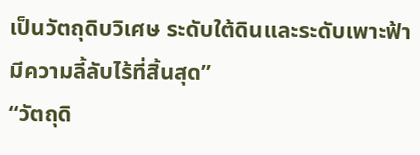เป็นวัตถุดิบวิเศษ ระดับใต้ดินและระดับเพาะฟ้า มีความลี้ลับไร้ที่สิ้นสุด”
“วัตถุดิ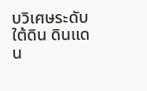บวิเศษระดับใต้ดิน ดินแดน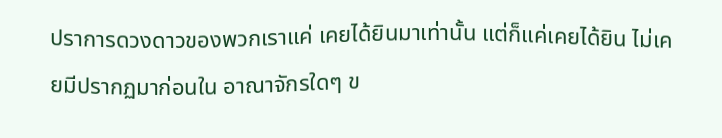ปราการดวงดาวของพวกเราแค่ เคยได้ยินมาเท่านั้น แต่ก็แค่เคยได้ยิน ไม่เคยมีปรากฏมาก่อนใน อาณาจักรใดๆ ข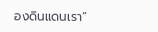องดินแดนเรา”